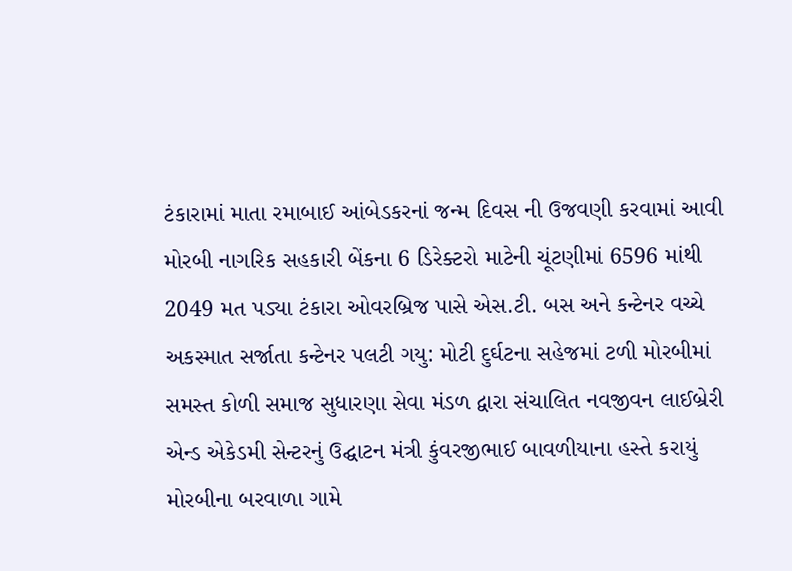ટંકારામાં માતા રમાબાઈ આંબેડકરનાં જન્મ દિવસ ની ઉજવણી કરવામાં આવી મોરબી નાગરિક સહકારી બેંકના 6 ડિરેક્ટરો માટેની ચૂંટણીમાં 6596 માંથી 2049 મત પડ્યા ટંકારા ઓવરબ્રિજ પાસે એસ.ટી. બસ અને કન્ટેનર વચ્ચે અકસ્માત સર્જાતા કન્ટેનર પલટી ગયુ: મોટી દુર્ઘટના સહેજમાં ટળી મોરબીમાં સમસ્ત કોળી સમાજ સુધારણા સેવા મંડળ દ્વારા સંચાલિત નવજીવન લાઈબ્રેરી એન્ડ એકેડમી સેન્ટરનું ઉદ્ઘાટન મંત્રી કુંવરજીભાઈ બાવળીયાના હસ્તે કરાયું મોરબીના બરવાળા ગામે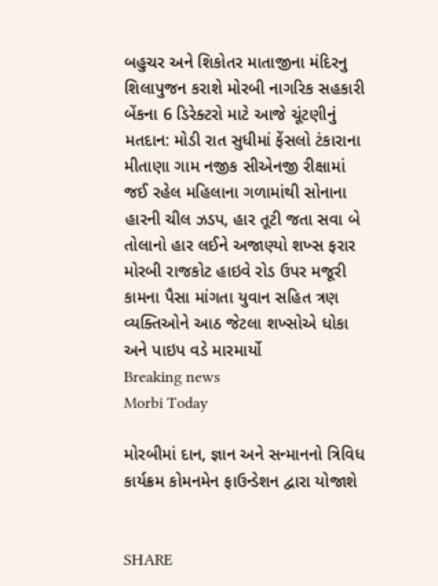બહુચર અને શિકોતર માતાજીના મંદિરનુ શિલાપુજન કરાશે મોરબી નાગરિક સહકારી બેંકના 6 ડિરેક્ટરો માટે આજે ચૂંટણીનું મતદાન: મોડી રાત સુધીમાં ફેંસલો ટંકારાના મીતાણા ગામ નજીક સીએનજી રીક્ષામાં જઈ રહેલ મહિલાના ગળામાંથી સોનાના હારની ચીલ ઝડપ, હાર તૂટી જતા સવા બે તોલાનો હાર લઈને અજાણ્યો શખ્સ ફરાર મોરબી રાજકોટ હાઇવે રોડ ઉપર મજૂરી કામના પૈસા માંગતા યુવાન સહિત ત્રણ વ્યક્તિઓને આઠ જેટલા શખ્સોએ ધોકા અને પાઇપ વડે મારમાર્યો
Breaking news
Morbi Today

મોરબીમાં દાન, જ્ઞાન અને સન્માનનો ત્રિવિધ કાર્યક્રમ કોમનમેન ફાઉન્ડેશન દ્વારા યોજાશે


SHARE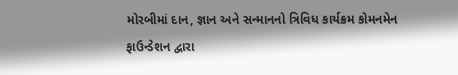મોરબીમાં દાન, જ્ઞાન અને સન્માનનો ત્રિવિધ કાર્યક્રમ કોમનમેન ફાઉન્ડેશન દ્વારા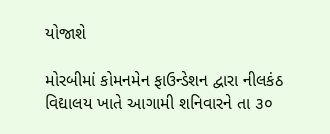યોજાશે

મોરબીમાં કોમનમેન ફાઉન્ડેશન દ્વારા નીલકંઠ વિદ્યાલય ખાતે આગામી શનિવારને તા ૩૦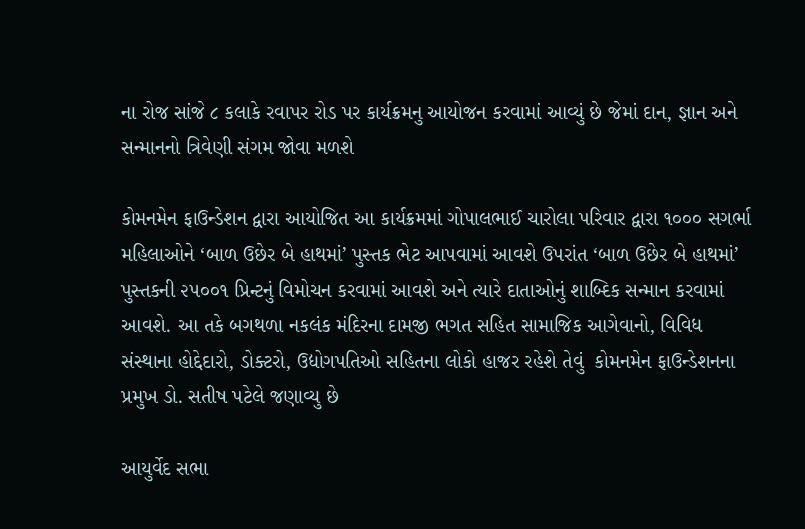ના રોજ સાંજે ૮ કલાકે રવાપર રોડ પર કાર્યક્રમનુ આયોજન કરવામાં આવ્યું છે જેમાં દાન, જ્ઞાન અને સન્માનનો ત્રિવેણી સંગમ જોવા મળશે

કોમનમેન ફાઉન્ડેશન દ્વારા આયોજિત આ કાર્યક્રમમાં ગોપાલભાઈ ચારોલા પરિવાર દ્વારા ૧૦૦૦ સગર્ભા મહિલાઓને ‘બાળ ઉછેર બે હાથમાં’ પુસ્તક ભેટ આપવામાં આવશે ઉપરાંત ‘બાળ ઉછેર બે હાથમાં’ પુસ્તકની ૨૫૦૦૧ પ્રિન્ટનું વિમોચન કરવામાં આવશે અને ત્યારે દાતાઓનું શાબ્દિક સન્માન કરવામાં આવશે. આ તકે બગથળા નકલંક મંદિરના દામજી ભગત સહિત સામાજિક આગેવાનો, વિવિધ સંસ્થાના હોદ્દેદારો, ડોક્ટરો, ઉદ્યોગપતિઓ સહિતના લોકો હાજર રહેશે તેવું  કોમનમેન ફાઉન્ડેશનના પ્રમુખ ડો. સતીષ પટેલે જણાવ્યુ છે

આયુર્વેદ સભા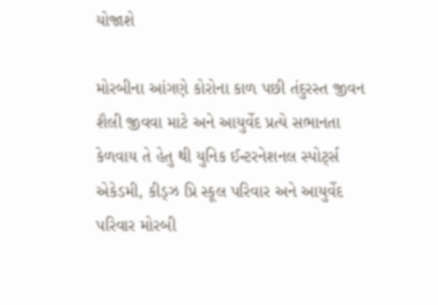યોજાશે

મોરબીના આંગણે કોરોના કાળ પછી તંદુરસ્ત જીવન શૈલી જીવવા માટે અને આયુર્વેદ પ્રત્યે સભાનતા કેળવાય તે હેતુ થી યુનિક ઈન્ટરનેશનલ સ્પોર્ટ્સ એકેડમી, કીડ્ઝ પ્રિ સ્કૂલ પરિવાર અને આયુર્વેદ પરિવાર મોરબી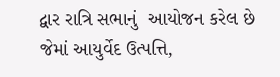દ્વાર રાત્રિ સભાનું  આયોજન કરેલ છે જેમાં આયુર્વેદ ઉત્પત્તિ,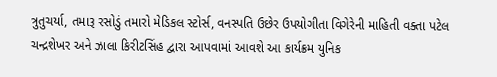ત્રુતુચર્યા, તમારૂ રસોડું તમારો મેડિકલ સ્ટોર્સ, વનસ્પતિ ઉછેર ઉપયોગીતા વિગેરેની માહિતી વક્તા પટેલ ચન્દ્રશેખર અને ઝાલા કિરીટસિંહ દ્વારા આપવામાં આવશે આ કાર્યક્રમ યુનિક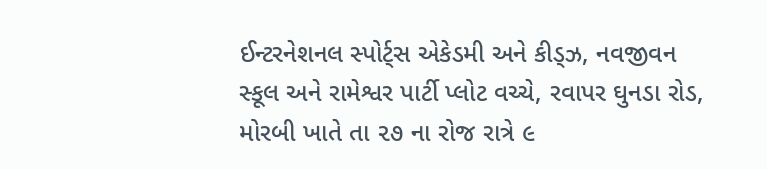ઈન્ટરનેશનલ સ્પોર્ટ્સ એકેડમી અને કીડ્ઝ, નવજીવન સ્કૂલ અને રામેશ્વર પાર્ટી પ્લોટ વચ્ચે, રવાપર ઘુનડા રોડ, મોરબી ખાતે તા ૨૭ ના રોજ રાત્રે ૯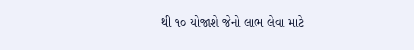થી ૧૦ યોજાશે જેનો લાભ લેવા માટે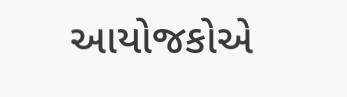આયોજકોએ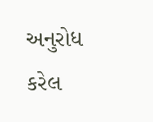અનુરોધ કરેલ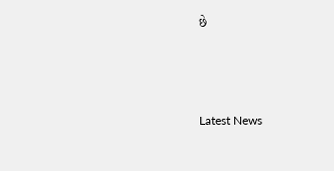છે






Latest News